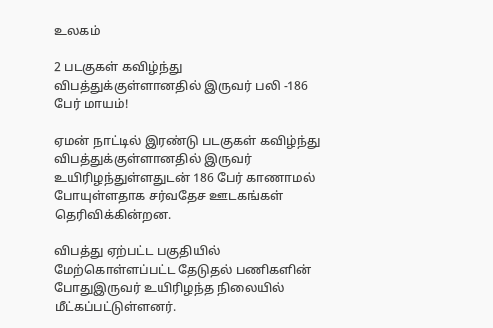உலகம்

2 படகுகள் கவிழ்ந்து விபத்துக்குள்ளானதில் இருவர் பலி -186 பேர் மாயம்!

ஏமன் நாட்டில் இரண்டு படகுகள் கவிழ்ந்து விபத்துக்குள்ளானதில் இருவர் உயிரிழந்துள்ளதுடன் 186 பேர் காணாமல் போயுள்ளதாக சர்வதேச ஊடகங்கள் தெரிவிக்கின்றன.

விபத்து ஏற்பட்ட பகுதியில் மேற்கொள்ளப்பட்ட தேடுதல் பணிகளின் போதுஇருவர் உயிரிழந்த நிலையில் மீட்கப்பட்டுள்ளனர்.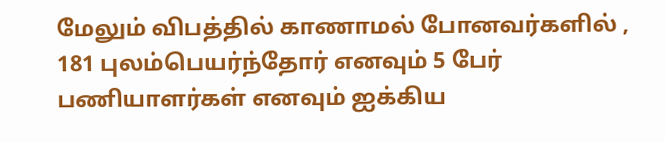மேலும் விபத்தில் காணாமல் போனவர்களில் , 181 புலம்பெயர்ந்தோர் எனவும் 5 பேர் பணியாளர்கள் எனவும் ஐக்கிய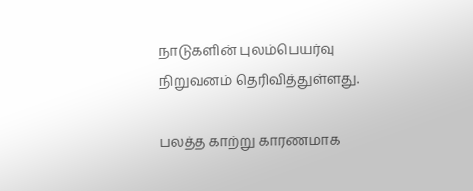நாடுகளின் புலம்பெயர்வு நிறுவனம் தெரிவித்துள்ளது.

பலத்த காற்று காரணமாக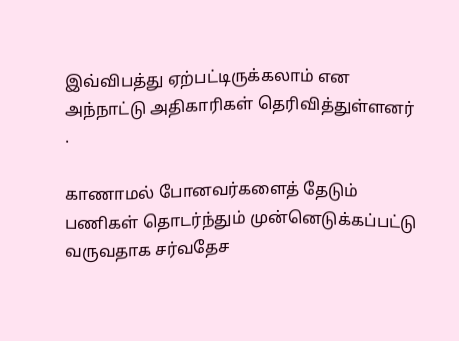இவ்விபத்து ஏற்பட்டிருக்கலாம் என அந்நாட்டு அதிகாரிகள் தெரிவித்துள்ளனர் .

காணாமல் போனவர்களைத் தேடும் பணிகள் தொடர்ந்தும் முன்னெடுக்கப்பட்டு வருவதாக சர்வதேச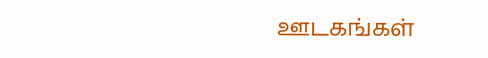ஊடகங்கள்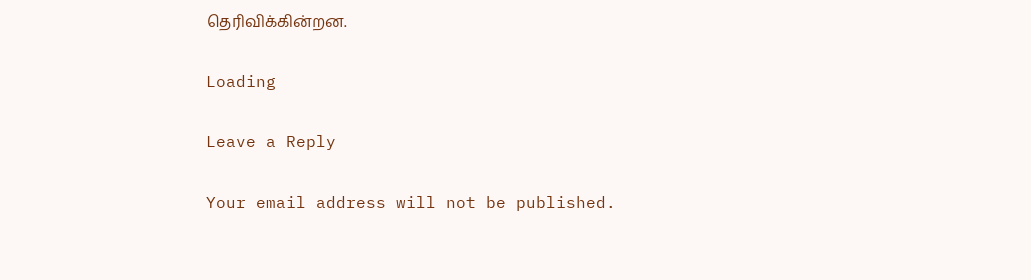தெரிவிக்கின்றன.

Loading

Leave a Reply

Your email address will not be published.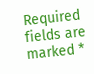Required fields are marked *